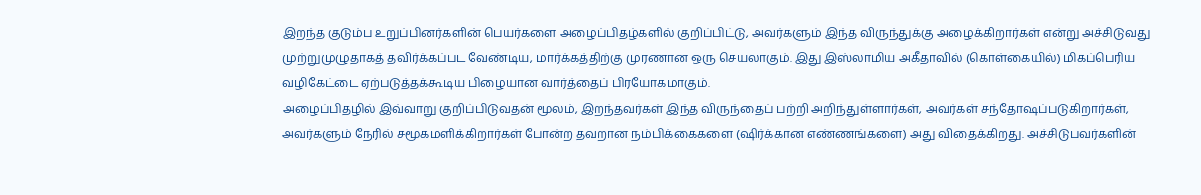இறந்த குடும்ப உறுப்பினர்களின் பெயர்களை அழைப்பிதழ்களில் குறிப்பிட்டு, அவர்களும் இந்த விருந்துக்கு அழைக்கிறார்கள் என்று அச்சிடுவது முற்றுமுழுதாகத் தவிர்க்கப்பட வேண்டிய, மார்க்கத்திற்கு முரணான ஒரு செயலாகும். இது இஸ்லாமிய அகீதாவில் (கொள்கையில்) மிகப்பெரிய வழிகேட்டை ஏற்படுத்தக்கூடிய பிழையான வார்த்தைப் பிரயோகமாகும்.
அழைப்பிதழில் இவ்வாறு குறிப்பிடுவதன் மூலம், இறந்தவர்கள் இந்த விருந்தைப் பற்றி அறிந்துள்ளார்கள், அவர்கள் சந்தோஷப்படுகிறார்கள், அவர்களும் நேரில் சமூகமளிக்கிறார்கள் போன்ற தவறான நம்பிக்கைகளை (ஷிர்க்கான எண்ணங்களை) அது விதைக்கிறது. அச்சிடுபவர்களின்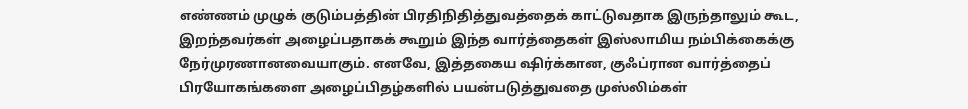எண்ணம் முழுக் குடும்பத்தின் பிரதிநிதித்துவத்தைக் காட்டுவதாக இருந்தாலும் கூட, இறந்தவர்கள் அழைப்பதாகக் கூறும் இந்த வார்த்தைகள் இஸ்லாமிய நம்பிக்கைக்கு நேர்முரணானவையாகும். எனவே, இத்தகைய ஷிர்க்கான, குஃப்ரான வார்த்தைப் பிரயோகங்களை அழைப்பிதழ்களில் பயன்படுத்துவதை முஸ்லிம்கள்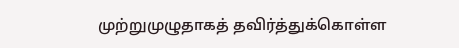முற்றுமுழுதாகத் தவிர்த்துக்கொள்ள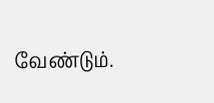வேண்டும்.